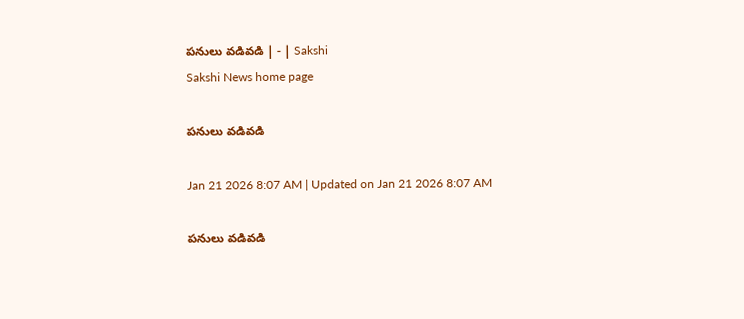పనులు వడివడి | - | Sakshi
Sakshi News home page

పనులు వడివడి

Jan 21 2026 8:07 AM | Updated on Jan 21 2026 8:07 AM

పనులు వడివడి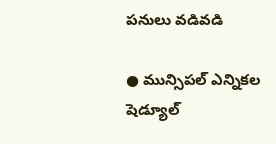పనులు వడివడి

● మున్సిపల్‌ ఎన్నికల షెడ్యూల్‌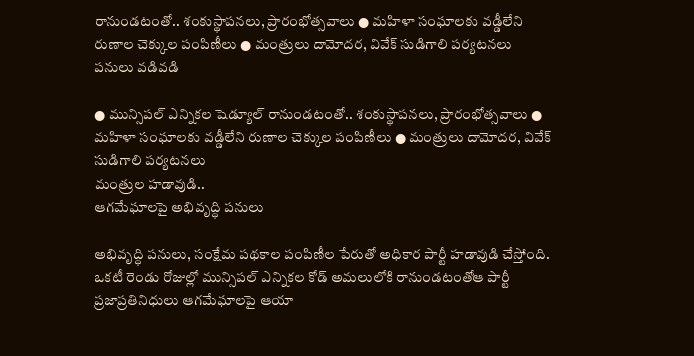రానుండటంతో.. శంకుస్థాపనలు, ప్రారంభోత్సవాలు ● మహిళా సంఘాలకు వడ్డీలేని రుణాల చెక్కుల పంపిణీలు ● మంత్రులు దామోదర, వివేక్‌ సుడిగాలి పర్యటనలు పనులు వడివడి

● మున్సిపల్‌ ఎన్నికల షెడ్యూల్‌ రానుండటంతో.. శంకుస్థాపనలు, ప్రారంభోత్సవాలు ● మహిళా సంఘాలకు వడ్డీలేని రుణాల చెక్కుల పంపిణీలు ● మంత్రులు దామోదర, వివేక్‌ సుడిగాలి పర్యటనలు
మంత్రుల హడావుడి..
ఆగమేఘాలపై అభివృద్ధి పనులు

అభివృద్ధి పనులు, సంక్షేమ పథకాల పంపిణీల పేరుతో అధికార పార్టీ హడావుడి చేస్తోంది. ఒకటీ రెండు రోజుల్లో మున్సిపల్‌ ఎన్నికల కోడ్‌ అమలులోకి రానుండటంతోఆ పార్టీ ప్రజాప్రతినిధులు ఆగమేఘాలపై ఆయా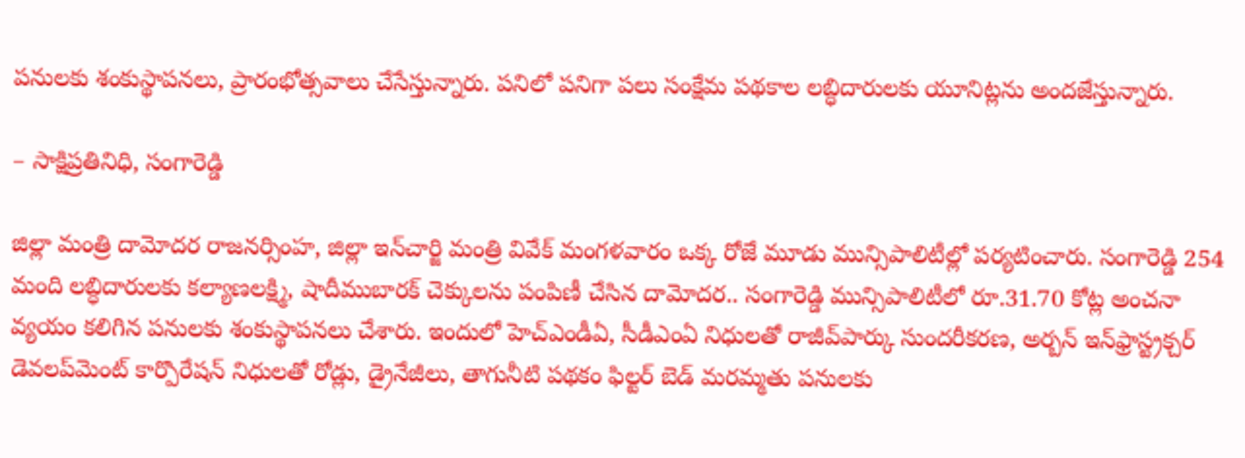పనులకు శంకుస్థాపనలు, ప్రారంభోత్సవాలు చేసేస్తున్నారు. పనిలో పనిగా పలు సంక్షేమ పథకాల లబ్ధిదారులకు యూనిట్లను అందజేస్తున్నారు.

– సాక్షిప్రతినిధి, సంగారెడ్డి

జిల్లా మంత్రి దామోదర రాజనర్సింహ, జిల్లా ఇన్‌చార్జి మంత్రి వివేక్‌ మంగళవారం ఒక్క రోజే మూడు మున్సిపాలిటీల్లో పర్యటించారు. సంగారెడ్డి 254 మంది లబ్ధిదారులకు కల్యాణలక్ష్మి, షాదీముబారక్‌ చెక్కులను పంపిణీ చేసిన దామోదర.. సంగారెడ్డి మున్సిపాలిటీలో రూ.31.70 కోట్ల అంచనా వ్యయం కలిగిన పనులకు శంకుస్థాపనలు చేశారు. ఇందులో హెచ్‌ఎండీఏ, సీడీఎంఏ నిధులతో రాజీవ్‌పార్కు సుందరీకరణ, అర్బన్‌ ఇన్‌ఫ్రాస్ట్రక్చర్‌ డెవలప్‌మెంట్‌ కార్పొరేషన్‌ నిధులతో రోడ్లు, డ్రైనేజీలు, తాగునీటి పథకం ఫిల్టర్‌ బెడ్‌ మరమ్మతు పనులకు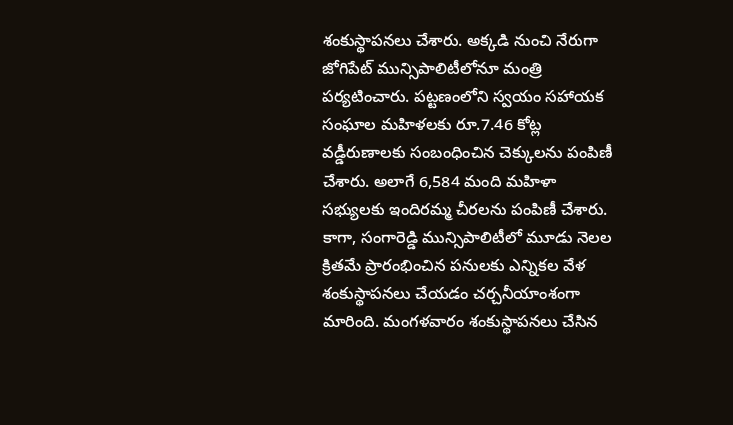శంకుస్థాపనలు చేశారు. అక్కడి నుంచి నేరుగా జోగిపేట్‌ మున్సిపాలిటీలోనూ మంత్రి పర్యటించారు. పట్టణంలోని స్వయం సహాయక సంఘాల మహిళలకు రూ.7.46 కోట్ల వడ్డీరుణాలకు సంబంధించిన చెక్కులను పంపిణీ చేశారు. అలాగే 6,584 మంది మహిళా సభ్యులకు ఇందిరమ్మ చీరలను పంపిణీ చేశారు. కాగా, సంగారెడ్డి మున్సిపాలిటీలో మూడు నెలల క్రితమే ప్రారంభించిన పనులకు ఎన్నికల వేళ శంకుస్థాపనలు చేయడం చర్చనీయాంశంగా మారింది. మంగళవారం శంకుస్థాపనలు చేసిన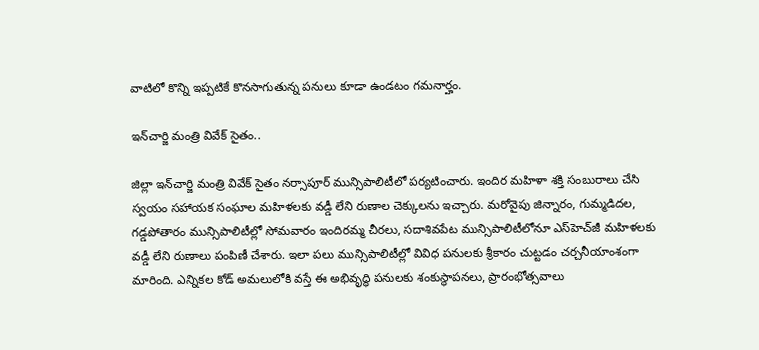వాటిలో కొన్ని ఇప్పటికే కొనసాగుతున్న పనులు కూడా ఉండటం గమనార్హం.

ఇన్‌చార్జి మంత్రి వివేక్‌ సైతం..

జిల్లా ఇన్‌చార్జి మంత్రి వివేక్‌ సైతం నర్సాపూర్‌ మున్సిపాలిటీలో పర్యటించారు. ఇందిర మహిళా శక్తి సంబురాలు చేసి స్వయం సహాయక సంఘాల మహిళలకు వడ్డీ లేని రుణాల చెక్కులను ఇచ్చారు. మరోవైపు జిన్నారం, గుమ్మడిదల, గడ్డపోతారం మున్సిపాలిటీల్లో సోమవారం ఇందిరమ్మ చీరలు, సదాశివపేట మున్సిపాలిటీలోనూ ఎస్‌హెచ్‌జీ మహిళలకు వడ్డీ లేని రుణాలు పంపిణీ చేశారు. ఇలా పలు మున్సిపాలిటీల్లో వివిధ పనులకు శ్రీకారం చుట్టడం చర్చనీయాంశంగా మారింది. ఎన్నికల కోడ్‌ అమలులోకి వస్తే ఈ అభివృద్ధి పనులకు శంకుస్థాపనలు, ప్రారంభోత్సవాలు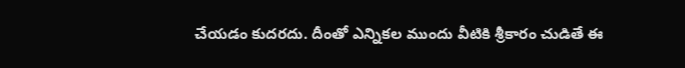చేయడం కుదరదు. దీంతో ఎన్నికల ముందు వీటికి శ్రీకారం చుడితే ఈ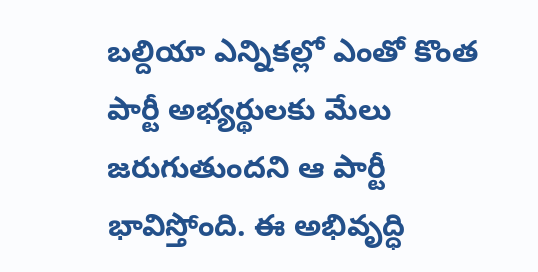బల్దియా ఎన్నికల్లో ఎంతో కొంత పార్టీ అభ్యర్థులకు మేలు జరుగుతుందని ఆ పార్టీ భావిస్తోంది. ఈ అభివృద్ధి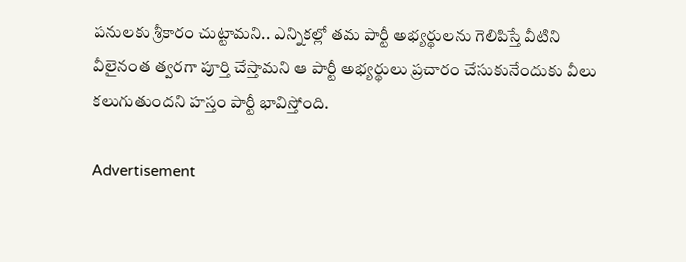పనులకు శ్రీకారం చుట్టామని.. ఎన్నికల్లో తమ పార్టీ అభ్యర్థులను గెలిపిస్తే వీటిని వీలైనంత త్వరగా పూర్తి చేస్తామని ఆ పార్టీ అభ్యర్థులు ప్రచారం చేసుకునేందుకు వీలు కలుగుతుందని హస్తం పార్టీ భావిస్తోంది.

Advertisement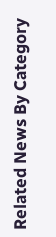Related News By Category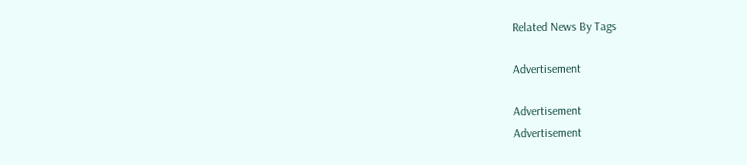Related News By Tags

Advertisement

Advertisement
Advertisement